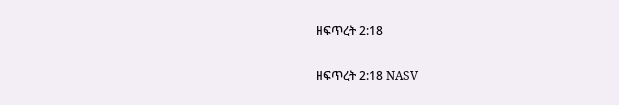ዘፍጥረት 2:18

ዘፍጥረት 2:18 NASV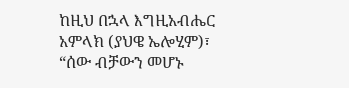ከዚህ በኋላ እግዚአብሔር አምላክ (ያህዌ ኤሎሂም)፣ “ሰው ብቻውን መሆኑ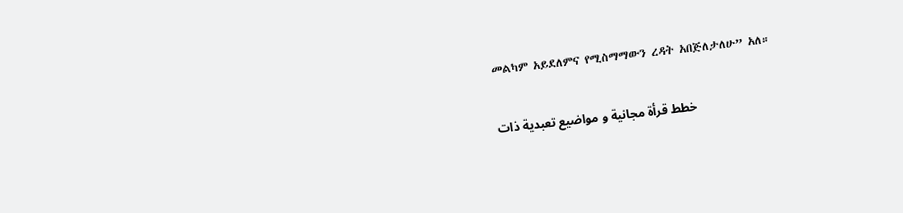መልካም አይደለምና የሚስማማውን ረዳት አበጅለታለሁ” አለ።

خطط قرأة مجانية و مواضيع تعبدية ذات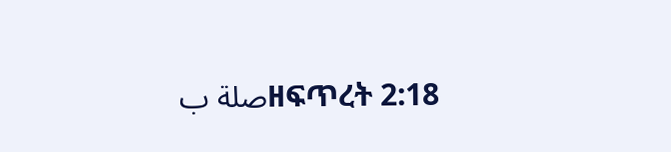صلة بዘፍጥረት 2:18